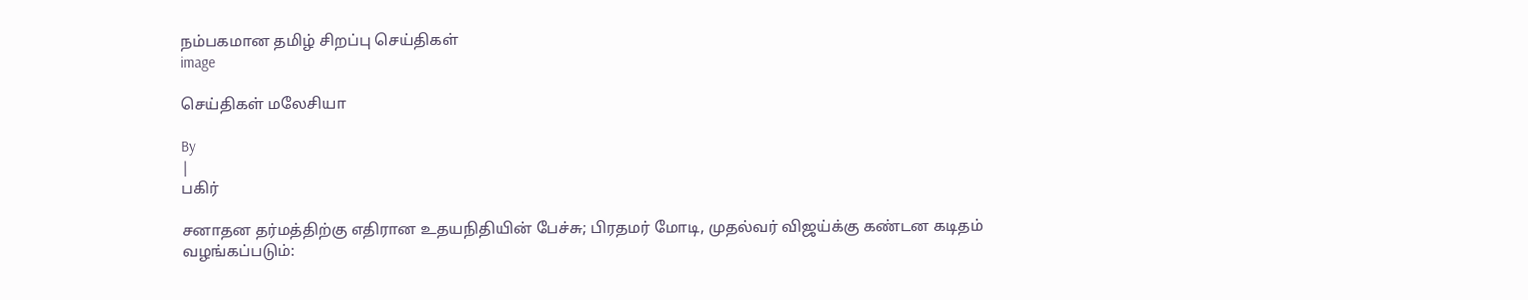நம்பகமான தமிழ் சிறப்பு செய்திகள்
image

செய்திகள் மலேசியா

By
|
பகிர்

சனாதன தர்மத்திற்கு எதிரான உதயநிதியின் பேச்சு; பிரதமர் மோடி, முதல்வர் விஜய்க்கு கண்டன கடிதம் வழங்கப்படும்: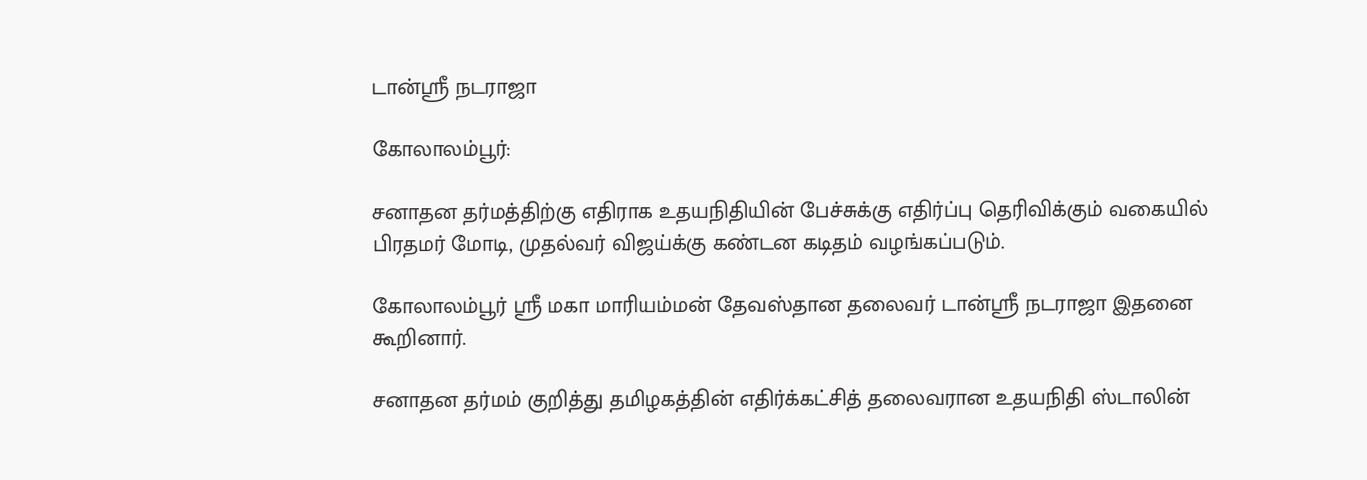டான்ஸ்ரீ நடராஜா

கோலாலம்பூர்:

சனாதன தர்மத்திற்கு எதிராக உதயநிதியின் பேச்சுக்கு எதிர்ப்பு தெரிவிக்கும் வகையில் பிரதமர் மோடி, முதல்வர் விஜய்க்கு கண்டன கடிதம் வழங்கப்படும்.

கோலாலம்பூர் ஸ்ரீ மகா மாரியம்மன் தேவஸ்தான தலைவர் டான்ஸ்ரீ நடராஜா இதனை கூறினார்.

சனாதன தர்மம் குறித்து தமிழகத்தின் எதிர்க்கட்சித் தலைவரான உதயநிதி ஸ்டாலின்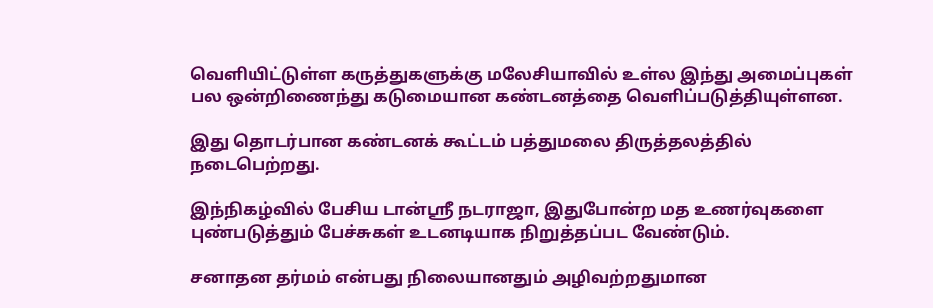வெளியிட்டுள்ள கருத்துகளுக்கு மலேசியாவில் உள்ல இந்து அமைப்புகள் பல ஒன்றிணைந்து கடுமையான கண்டனத்தை வெளிப்படுத்தியுள்ளன.

இது தொடர்பான கண்டனக் கூட்டம் பத்துமலை திருத்தலத்தில் நடைபெற்றது.

இந்நிகழ்வில் பேசிய டான்ஸ்ரீ நடராஜா, இதுபோன்ற மத உணர்வுகளை புண்படுத்தும் பேச்சுகள் உடனடியாக நிறுத்தப்பட வேண்டும்.

சனாதன தர்மம் என்பது நிலையானதும் அழிவற்றதுமான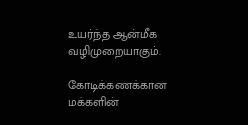உயர்ந்த ஆன்மீக வழிமுறையாகும்.

கோடிக்கணக்கான மக்களின்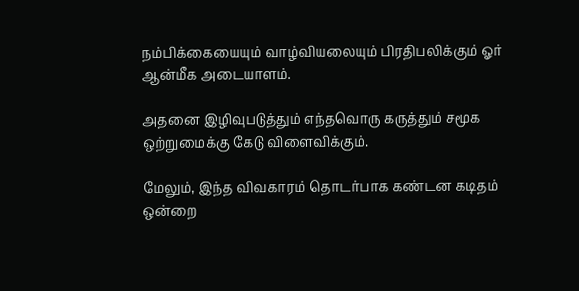நம்பிக்கையையும் வாழ்வியலையும் பிரதிபலிக்கும் ஓர் ஆன்மீக அடையாளம்.

அதனை இழிவுபடுத்தும் எந்தவொரு கருத்தும் சமூக ஒற்றுமைக்கு கேடு விளைவிக்கும்.

மேலும், இந்த விவகாரம் தொடர்பாக கண்டன கடிதம் ஒன்றை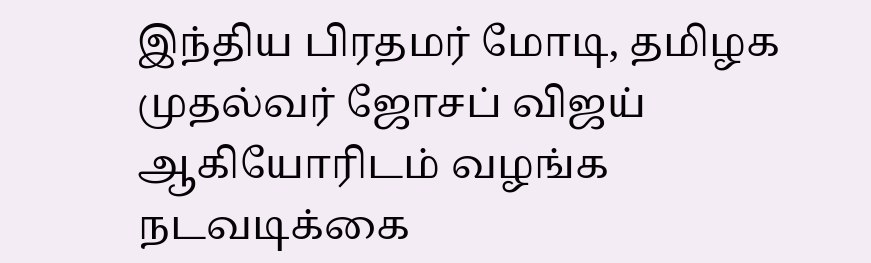இந்திய பிரதமர் மோடி, தமிழக முதல்வர் ஜோசப் விஜய் ஆகியோரிடம் வழங்க நடவடிக்கை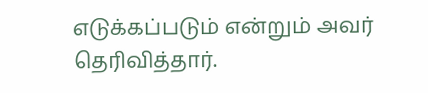எடுக்கப்படும் என்றும் அவர் தெரிவித்தார்.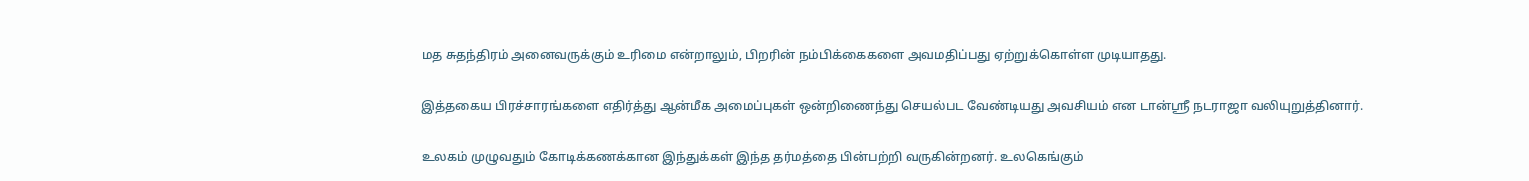மத சுதந்திரம் அனைவருக்கும் உரிமை என்றாலும், பிறரின் நம்பிக்கைகளை அவமதிப்பது ஏற்றுக்கொள்ள முடியாதது.

இத்தகைய பிரச்சாரங்களை எதிர்த்து ஆன்மீக அமைப்புகள் ஒன்றிணைந்து செயல்பட வேண்டியது அவசியம் என டான்ஸ்ரீ நடராஜா வலியுறுத்தினார்.

உலகம் முழுவதும் கோடிக்கணக்கான இந்துக்கள் இந்த தர்மத்தை பின்பற்றி வருகின்றனர். உலகெங்கும்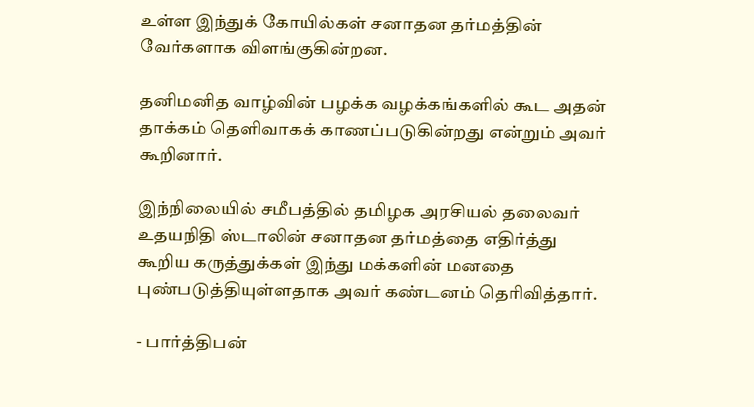உள்ள இந்துக் கோயில்கள் சனாதன தர்மத்தின் வேர்களாக விளங்குகின்றன.

தனிமனித வாழ்வின் பழக்க வழக்கங்களில் கூட அதன் தாக்கம் தெளிவாகக் காணப்படுகின்றது என்றும் அவர் கூறினார்.

இந்நிலையில் சமீபத்தில் தமிழக அரசியல் தலைவர் உதயநிதி ஸ்டாலின் சனாதன தர்மத்தை எதிர்த்து கூறிய கருத்துக்கள் இந்து மக்களின் மனதை புண்படுத்தியுள்ளதாக அவர் கண்டனம் தெரிவித்தார்.

- பார்த்திபன்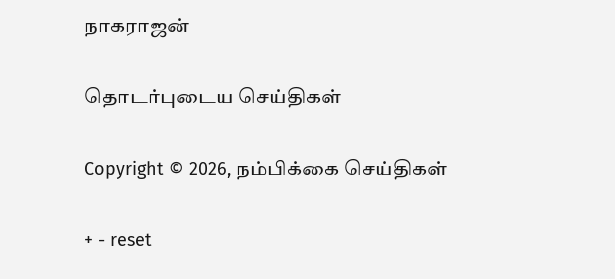நாகராஜன்

தொடர்புடைய செய்திகள்

Copyright © 2026, நம்பிக்கை செய்திகள்

+ - reset